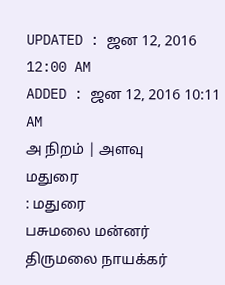UPDATED : ஜன 12, 2016 12:00 AM
ADDED : ஜன 12, 2016 10:11 AM
அ நிறம் | அளவு
மதுரை
: மதுரை
பசுமலை மன்னர் திருமலை நாயக்கர்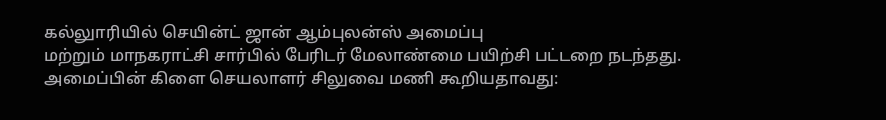கல்லுாரியில் செயின்ட் ஜான் ஆம்புலன்ஸ் அமைப்பு
மற்றும் மாநகராட்சி சார்பில் பேரிடர் மேலாண்மை பயிற்சி பட்டறை நடந்தது.
அமைப்பின் கிளை செயலாளர் சிலுவை மணி கூறியதாவது: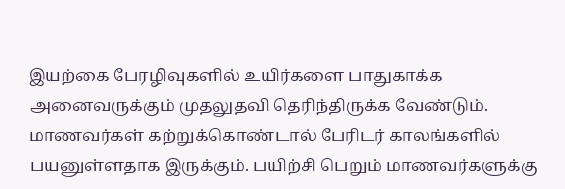இயற்கை பேரழிவுகளில் உயிர்களை பாதுகாக்க அனைவருக்கும் முதலுதவி தெரிந்திருக்க வேண்டும். மாணவர்கள் கற்றுக்கொண்டால் பேரிடர் காலங்களில் பயனுள்ளதாக இருக்கும். பயிற்சி பெறும் மாணவர்களுக்கு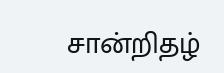சான்றிதழ்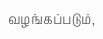வழங்கப்படும்,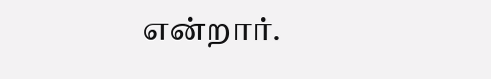என்றார்.